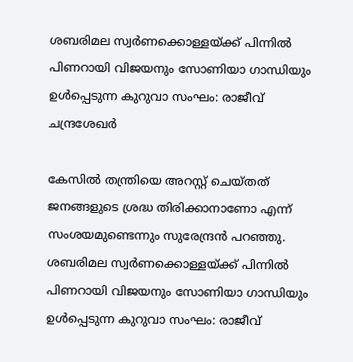ശബരിമല സ്വർണക്കൊള്ളയ്ക്ക് പിന്നിൽ പിണറായി വിജയനും സോണിയാ ഗാന്ധിയും ഉൾപ്പെടുന്ന കുറുവാ സംഘം: രാജീവ്‌ ചന്ദ്രശേഖർ

കേസിൽ തന്ത്രിയെ അറസ്റ്റ് ചെയ്തത് ജനങ്ങളുടെ ശ്രദ്ധ തിരിക്കാനാണോ എന്ന് സംശയമുണ്ടെന്നും സുരേന്ദ്രൻ പറഞ്ഞു.
ശബരിമല സ്വർണക്കൊള്ളയ്ക്ക് പിന്നിൽ പിണറായി വിജയനും സോണിയാ ഗാന്ധിയും ഉൾപ്പെടുന്ന കുറുവാ സംഘം: രാജീവ്‌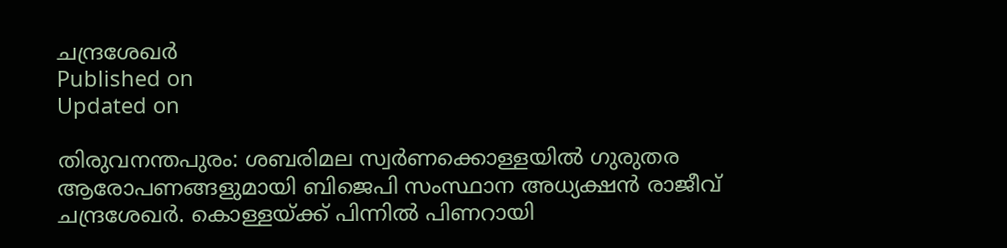ചന്ദ്രശേഖർ
Published on
Updated on

തിരുവനന്തപുരം: ശബരിമല സ്വർണക്കൊള്ളയിൽ ഗുരുതര ആരോപണങ്ങളുമായി ബിജെപി സംസ്ഥാന അധ്യക്ഷൻ രാജീവ്‌ ചന്ദ്രശേഖർ. കൊള്ളയ്ക്ക് പിന്നിൽ പിണറായി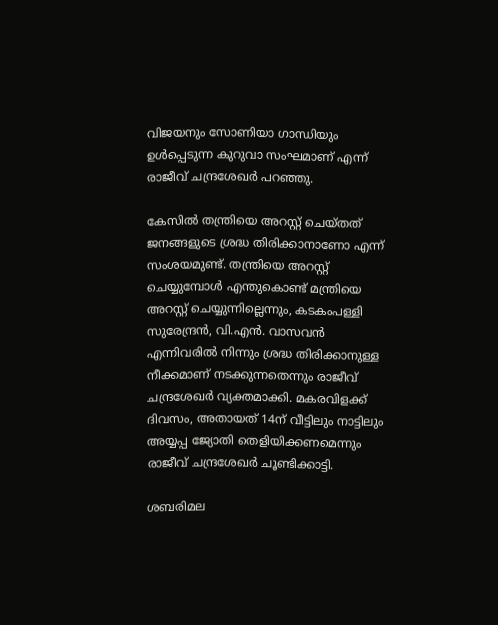വിജയനും സോണിയാ ഗാന്ധിയും ഉൾപ്പെടുന്ന കുറുവാ സംഘമാണ് എന്ന് രാജീവ്‌ ചന്ദ്രശേഖർ പറഞ്ഞു.

കേസിൽ തന്ത്രിയെ അറസ്റ്റ് ചെയ്തത് ജനങ്ങളുടെ ശ്രദ്ധ തിരിക്കാനാണോ എന്ന് സംശയമുണ്ട്. തന്ത്രിയെ അറസ്റ്റ് ചെയ്യുമ്പോൾ എന്തുകൊണ്ട് മന്ത്രിയെ അറസ്റ്റ് ചെയ്യുന്നില്ലെന്നും, കടകംപള്ളി സുരേന്ദ്രൻ, വി.എൻ. വാസവൻ എന്നിവരിൽ നിന്നും ശ്രദ്ധ തിരിക്കാനുള്ള നീക്കമാണ് നടക്കുന്നതെന്നും രാജീവ്‌ ചന്ദ്രശേഖർ വ്യക്തമാക്കി. മകരവിളക്ക് ദിവസം, അതായത് 14ന് വീട്ടിലും നാട്ടിലും അയ്യപ്പ ജ്യോതി തെളിയിക്കണമെന്നും രാജീവ്‌ ചന്ദ്രശേഖർ ചൂണ്ടിക്കാട്ടി.

ശബരിമല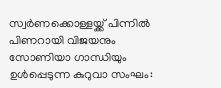സ്വർണക്കൊള്ളയ്ക്ക് പിന്നിൽ പിണറായി വിജയനും സോണിയാ ഗാന്ധിയും ഉൾപ്പെടുന്ന കുറുവാ സംഘം: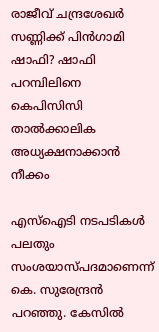രാജീവ്‌ ചന്ദ്രശേഖർ
സണ്ണിക്ക് പിൻഗാമി ഷാഫി? ഷാഫി പറമ്പിലിനെ കെപിസിസി താൽക്കാലിക അധ്യക്ഷനാക്കാൻ നീക്കം

എസ്ഐടി നടപടികൾ പലതും സംശയാസ്പദമാണെന്ന് കെ. സുരേന്ദ്രൻ പറഞ്ഞു. കേസിൽ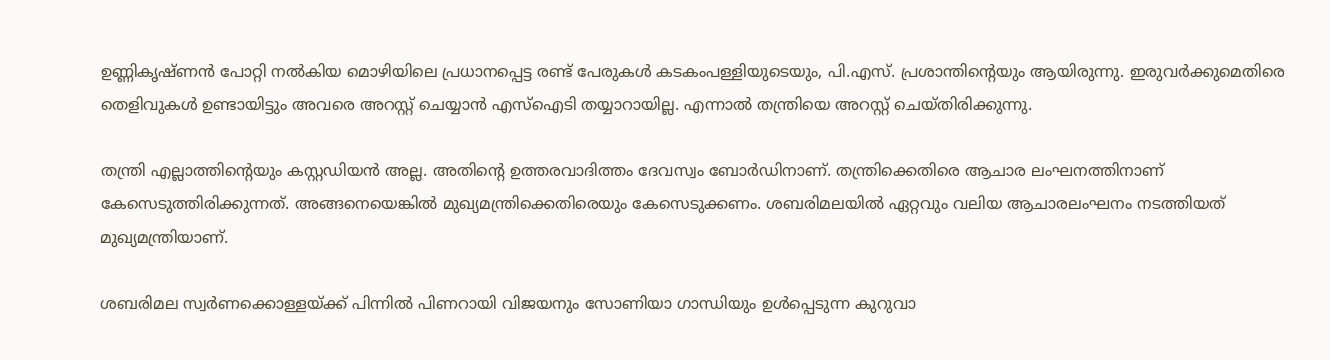ഉണ്ണികൃഷ്ണൻ പോറ്റി നൽകിയ മൊഴിയിലെ പ്രധാനപ്പെട്ട രണ്ട് പേരുകൾ കടകംപള്ളിയുടെയും, പി.എസ്. പ്രശാന്തിൻ്റെയും ആയിരുന്നു. ഇരുവർക്കുമെതിരെ തെളിവുകൾ ഉണ്ടായിട്ടും അവരെ അറസ്റ്റ് ചെയ്യാൻ എസ്ഐടി തയ്യാറായില്ല. എന്നാൽ തന്ത്രിയെ അറസ്റ്റ് ചെയ്തിരിക്കുന്നു.

തന്ത്രി എല്ലാത്തിൻ്റെയും കസ്റ്റഡിയൻ അല്ല. അതിൻ്റെ ഉത്തരവാദിത്തം ദേവസ്വം ബോർഡിനാണ്. തന്ത്രിക്കെതിരെ ആചാര ലംഘനത്തിനാണ് കേസെടുത്തിരിക്കുന്നത്. അങ്ങനെയെങ്കിൽ മുഖ്യമന്ത്രിക്കെതിരെയും കേസെടുക്കണം. ശബരിമലയിൽ ഏറ്റവും വലിയ ആചാരലംഘനം നടത്തിയത് മുഖ്യമന്ത്രിയാണ്.

ശബരിമല സ്വർണക്കൊള്ളയ്ക്ക് പിന്നിൽ പിണറായി വിജയനും സോണിയാ ഗാന്ധിയും ഉൾപ്പെടുന്ന കുറുവാ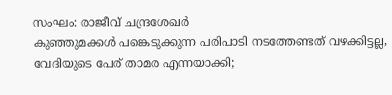സംഘം: രാജീവ്‌ ചന്ദ്രശേഖർ
കുഞ്ഞുമക്കൾ പങ്കെടുക്കുന്ന പരിപാടി നടത്തേണ്ടത് വഴക്കിട്ടല്ല, വേദിയുടെ പേര് താമര എന്നയാക്കി;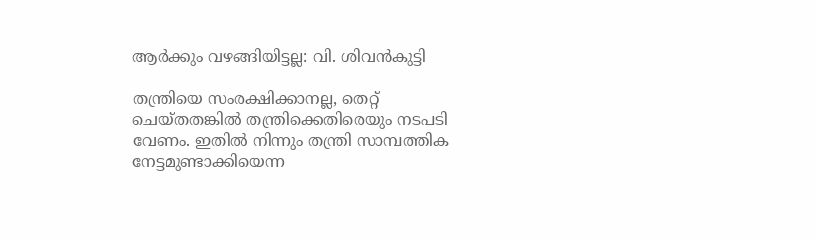ആർക്കും വഴങ്ങിയിട്ടല്ല: വി. ശിവൻകുട്ടി

തന്ത്രിയെ സംരക്ഷിക്കാനല്ല, തെറ്റ് ചെയ്തതങ്കിൽ തന്ത്രിക്കെതിരെയും നടപടി വേണം. ഇതിൽ നിന്നും തന്ത്രി സാമ്പത്തിക നേട്ടമുണ്ടാക്കിയെന്ന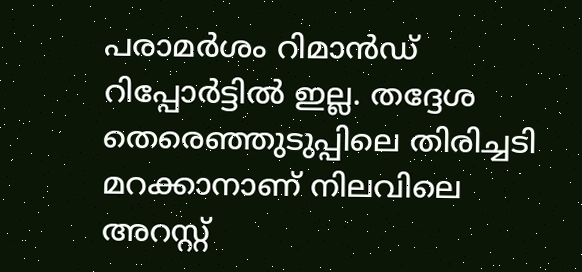പരാമർശം റിമാൻഡ് റിപ്പോർട്ടിൽ ഇല്ല. തദ്ദേശ തെരെഞ്ഞുടുപ്പിലെ തിരിച്ചടി മറക്കാനാണ് നിലവിലെ അറസ്റ്റ്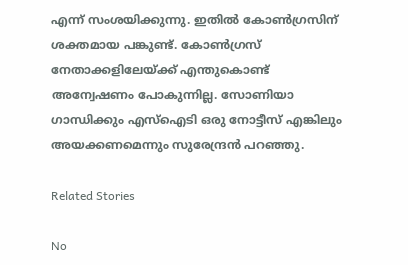എന്ന് സംശയിക്കുന്നു. ഇതിൽ കോൺഗ്രസിന് ശക്തമായ പങ്കുണ്ട്. കോൺഗ്രസ്‌ നേതാക്കളിലേയ്ക്ക് എന്തുകൊണ്ട് അന്വേഷണം പോകുന്നില്ല. സോണിയാ ഗാന്ധിക്കും എസ്ഐടി ഒരു നോട്ടീസ് എങ്കിലും അയക്കണമെന്നും സുരേന്ദ്രൻ പറഞ്ഞു.

Related Stories

No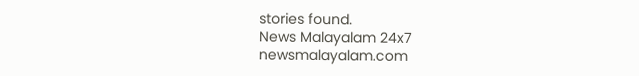stories found.
News Malayalam 24x7
newsmalayalam.com